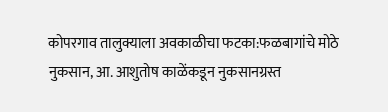कोपरगाव तालुक्याला अवकाळीचा फटका:फळबागांचे मोठे नुकसान, आ. आशुतोष काळेंकडून नुकसानग्रस्त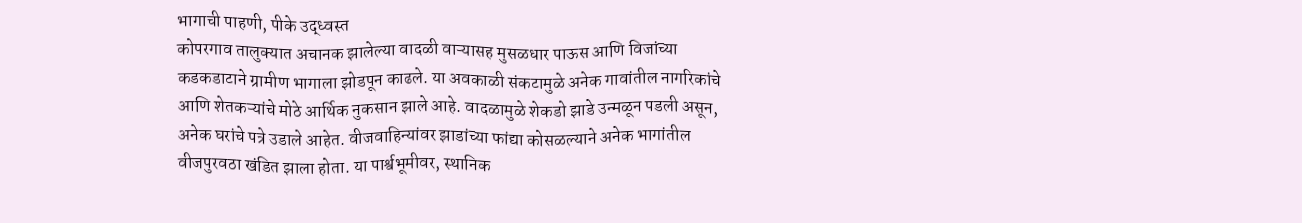भागाची पाहणी, पीके उद्ध्वस्त
कोपरगाव तालुक्यात अचानक झालेल्या वादळी वाऱ्यासह मुसळधार पाऊस आणि विजांच्या कडकडाटाने ग्रामीण भागाला झोडपून काढले. या अवकाळी संकटामुळे अनेक गावांतील नागरिकांचे आणि शेतकऱ्यांचे मोठे आर्थिक नुकसान झाले आहे. वादळामुळे शेकडो झाडे उन्मळून पडली असून, अनेक घरांचे पत्रे उडाले आहेत. वीजवाहिन्यांवर झाडांच्या फांद्या कोसळल्याने अनेक भागांतील वीजपुरवठा खंडित झाला होता. या पार्श्वभूमीवर, स्थानिक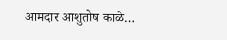आमदार आशुतोष काळे…